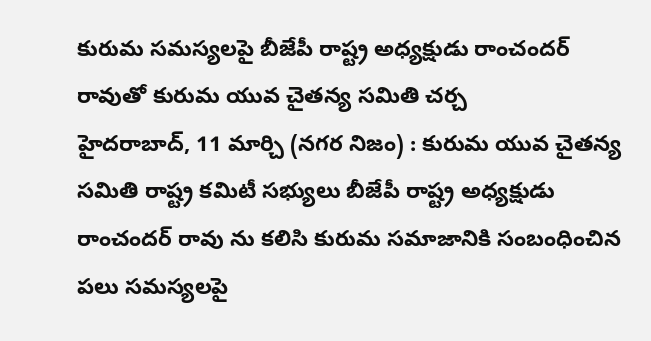కురుమ సమస్యలపై బీజేపీ రాష్ట్ర అధ్యక్షుడు రాంచందర్ రావుతో కురుమ యువ చైతన్య సమితి చర్చ
హైదరాబాద్, 11 మార్చి (నగర నిజం) : కురుమ యువ చైతన్య సమితి రాష్ట్ర కమిటీ సభ్యులు బీజేపీ రాష్ట్ర అధ్యక్షుడు రాంచందర్ రావు ను కలిసి కురుమ సమాజానికి సంబంధించిన పలు సమస్యలపై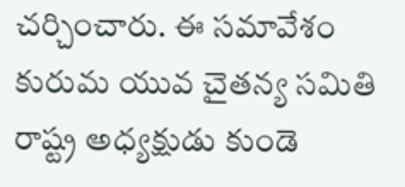చర్చించారు. ఈ సమావేశం కురుమ యువ చైతన్య సమితి రాష్ట్ర అధ్యక్షుడు కుండె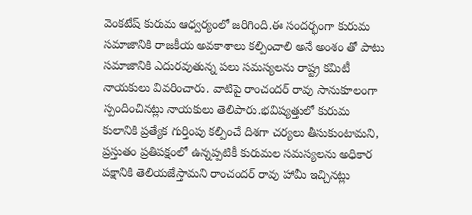వెంకటేష్ కురుమ ఆధ్వర్యంలో జరిగింది.ఈ సందర్భంగా కురుమ సమాజానికి రాజకీయ అవకాశాలు కల్పించాలి అనే అంశం తో పాటు సమాజానికి ఎదురవుతున్న పలు సమస్యలను రాష్ట్ర కమిటీ నాయకులు వివరించారు. వాటిపై రాంచందర్ రావు సానుకూలంగా స్పందించినట్లు నాయకులు తెలిపారు.భవిష్యత్తులో కురుమ కులానికి ప్రత్యేక గుర్తింపు కల్పించే దిశగా చర్యలు తీసుకుంటామని, ప్రస్తుతం ప్రతిపక్షంలో ఉన్నప్పటికీ కురుమల సమస్యలను అధికార పక్షానికి తెలియజేస్తామని రాంచందర్ రావు హామీ ఇచ్చినట్లు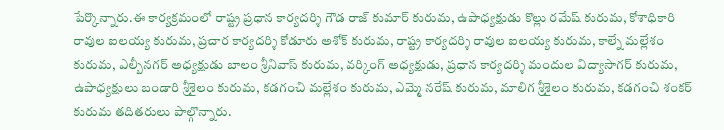పేర్కొన్నారు.ఈ కార్యక్రమంలో రాష్ట్ర ప్రధాన కార్యదర్శి గౌడ రాజ్ కుమార్ కురుమ, ఉపాధ్యక్షుడు కొల్లు రమేష్ కురుమ, కోశాధికారి రావుల ఐలయ్య కురుమ, ప్రచార కార్యదర్శి కోడూరు అశోక్ కురుమ, రాష్ట్ర కార్యదర్శి రావుల ఐలయ్య కురుమ, కాల్నే మల్లేశం కురుమ, ఎల్బీనగర్ అధ్యక్షుడు బాలం శ్రీనివాస్ కురుమ, వర్కింగ్ అధ్యక్షుడు, ప్రధాన కార్యదర్శి మందుల విద్యాసాగర్ కురుమ, ఉపాధ్యక్షులు బండారి శ్రీశైలం కురుమ, కడగంచి మల్లేశం కురుమ, ఎమ్మె నరేష్ కురుమ, మాలిగ శ్రీశైలం కురుమ, కడగంచి శంకర్ కురుమ తదితరులు పాల్గొన్నారు.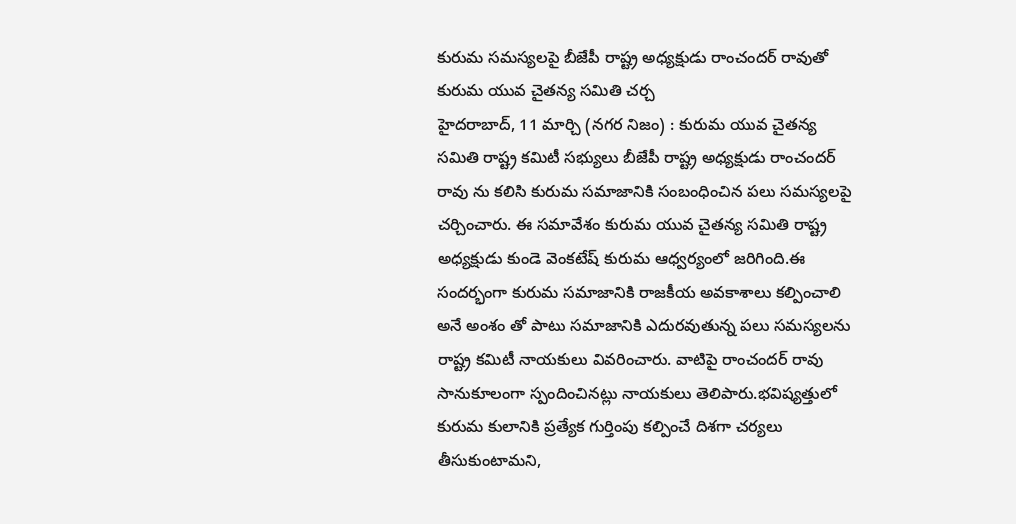కురుమ సమస్యలపై బీజేపీ రాష్ట్ర అధ్యక్షుడు రాంచందర్ రావుతో కురుమ యువ చైతన్య సమితి చర్చ
హైదరాబాద్, 11 మార్చి (నగర నిజం) : కురుమ యువ చైతన్య సమితి రాష్ట్ర కమిటీ సభ్యులు బీజేపీ రాష్ట్ర అధ్యక్షుడు రాంచందర్ రావు ను కలిసి కురుమ సమాజానికి సంబంధించిన పలు సమస్యలపై చర్చించారు. ఈ సమావేశం కురుమ యువ చైతన్య సమితి రాష్ట్ర అధ్యక్షుడు కుండె వెంకటేష్ కురుమ ఆధ్వర్యంలో జరిగింది.ఈ సందర్భంగా కురుమ సమాజానికి రాజకీయ అవకాశాలు కల్పించాలి అనే అంశం తో పాటు సమాజానికి ఎదురవుతున్న పలు సమస్యలను రాష్ట్ర కమిటీ నాయకులు వివరించారు. వాటిపై రాంచందర్ రావు సానుకూలంగా స్పందించినట్లు నాయకులు తెలిపారు.భవిష్యత్తులో కురుమ కులానికి ప్రత్యేక గుర్తింపు కల్పించే దిశగా చర్యలు తీసుకుంటామని,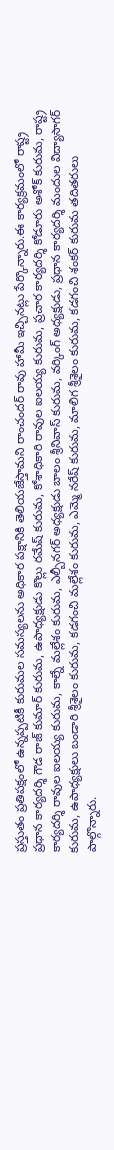ప్రస్తుతం ప్రతిపక్షంలో ఉన్నప్పటికీ కురుమల సమస్యలను అధికార పక్షానికి తెలియజేస్తామని రాంచందర్ రావు హామీ ఇచ్చినట్లు పేర్కొన్నారు.ఈ కార్యక్రమంలో రాష్ట్ర ప్రధాన కార్యదర్శి గౌడ రాజ్ కుమార్ కురుమ, ఉపాధ్యక్షుడు కొల్లు రమేష్ కురుమ, కోశాధికారి రావుల ఐలయ్య కురుమ, ప్రచార కార్యదర్శి కోడూరు అశోక్ కురుమ, రాష్ట్ర కార్యదర్శి రావుల ఐలయ్య కురుమ, కాల్నే మల్లేశం కురుమ, ఎల్బీనగర్ అధ్యక్షుడు బాలం శ్రీనివాస్ కురుమ, వర్కింగ్ అధ్యక్షుడు, ప్రధాన కార్యదర్శి మందుల విద్యాసాగర్ కురుమ, ఉపాధ్యక్షులు బండారి శ్రీశైలం కురుమ, కడగంచి మల్లేశం కురుమ, ఎమ్మె నరేష్ కురుమ, మాలిగ శ్రీశైలం కురుమ, కడగంచి శంకర్ కురుమ తదితరులు పాల్గొన్నారు.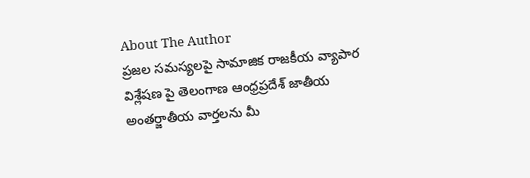About The Author
ప్రజల సమస్యలపై సామాజిక రాజకీయ వ్యాపార విశ్లేషణ పై తెలంగాణ ఆంధ్రప్రదేశ్ జాతీయ అంతర్జాతీయ వార్తలను మీ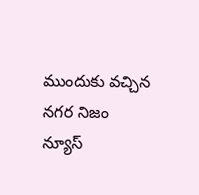ముందుకు వచ్చిన నగర నిజం
న్యూస్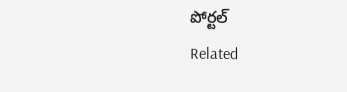పోర్టల్
Related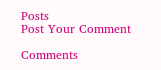Posts
Post Your Comment

Comments